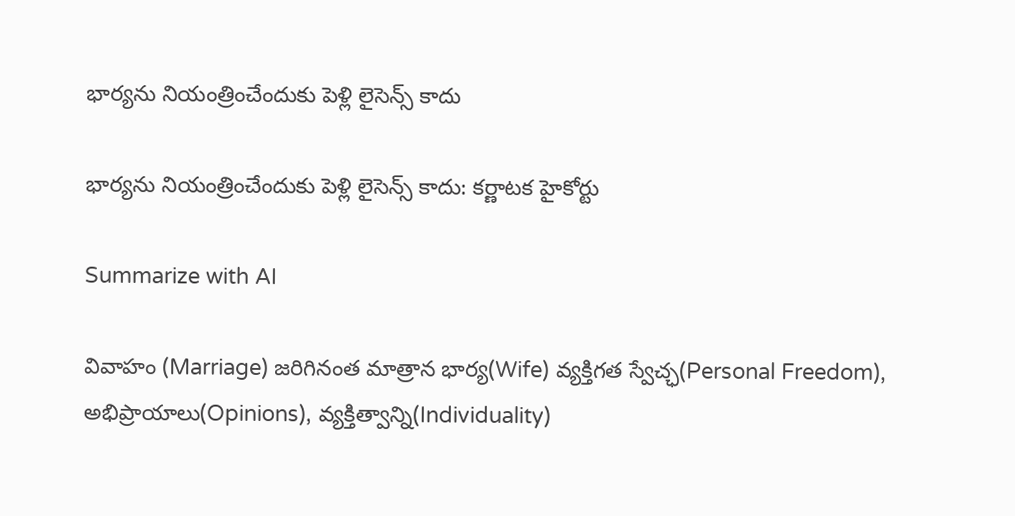భార్యను నియంత్రించేందుకు పెళ్లి లైసెన్స్ కాదు

భార్యను నియంత్రించేందుకు పెళ్లి లైసెన్స్ కాదు: కర్ణాటక హైకోర్టు

Summarize with AI

వివాహం (Marriage) జరిగినంత మాత్రాన భార్య(Wife) వ్యక్తిగత స్వేచ్ఛ(Personal Freedom), అభిప్రాయాలు(Opinions), వ్యక్తిత్వాన్ని(Individuality)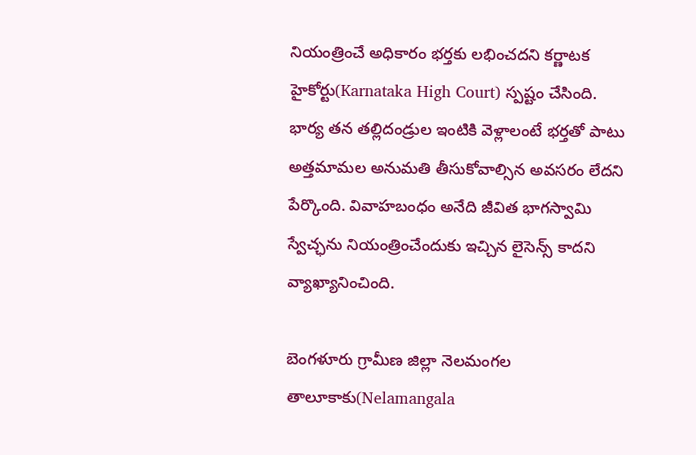నియంత్రించే అధికారం భర్తకు లభించదని కర్ణాటక హైకోర్టు(Karnataka High Court) స్పష్టం చేసింది. భార్య తన తల్లిదండ్రుల ఇంటికి వెళ్లాలంటే భర్తతో పాటు అత్తమామల అనుమతి తీసుకోవాల్సిన అవసరం లేదని పేర్కొంది. వివాహబంధం అనేది జీవిత భాగస్వామి స్వేచ్ఛను నియంత్రించేందుకు ఇచ్చిన లైసెన్స్ కాదని వ్యాఖ్యానించింది.

బెంగళూరు గ్రామీణ జిల్లా నెలమంగల తాలూకాకు(Nelamangala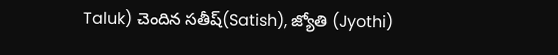Taluk) చెందిన సతీష్‌(Satish), జ్యోతి (Jyothi)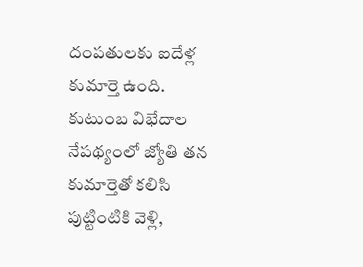దంపతులకు ఐదేళ్ల కుమార్తె ఉంది. కుటుంబ విభేదాల నేపథ్యంలో జ్యోతి తన కుమార్తెతో కలిసి పుట్టింటికి వెళ్లి,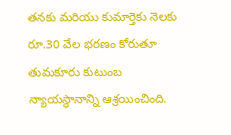తనకు మరియు కుమార్తెకు నెలకు రూ.30 వేల భరణం కోరుతూ తుమకూరు కుటుంబ న్యాయస్థానాన్ని ఆశ్రయించింది.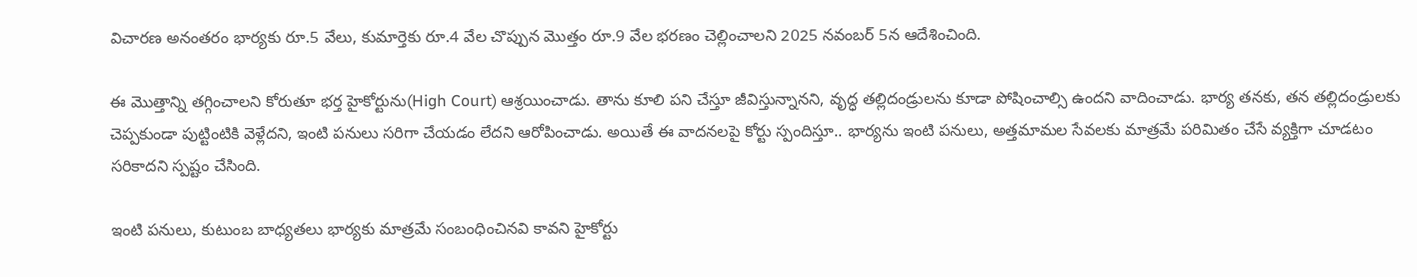విచారణ అనంతరం భార్యకు రూ.5 వేలు, కుమార్తెకు రూ.4 వేల చొప్పున మొత్తం రూ.9 వేల భరణం చెల్లించాలని 2025 నవంబర్‌ 5న ఆదేశించింది.

ఈ మొత్తాన్ని తగ్గించాలని కోరుతూ భర్త హైకోర్టును(High Court) ఆశ్రయించాడు. తాను కూలి పని చేస్తూ జీవిస్తున్నానని, వృద్ధ తల్లిదండ్రులను కూడా పోషించాల్సి ఉందని వాదించాడు. భార్య తనకు, తన తల్లిదండ్రులకు చెప్పకుండా పుట్టింటికి వెళ్లేదని, ఇంటి పనులు సరిగా చేయడం లేదని ఆరోపించాడు. అయితే ఈ వాదనలపై కోర్టు స్పందిస్తూ.. భార్యను ఇంటి పనులు, అత్తమామల సేవలకు మాత్రమే పరిమితం చేసే వ్యక్తిగా చూడటం సరికాదని స్పష్టం చేసింది.

ఇంటి పనులు, కుటుంబ బాధ్యతలు భార్యకు మాత్రమే సంబంధించినవి కావని హైకోర్టు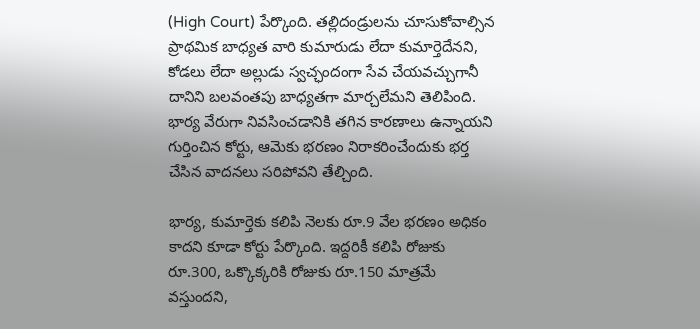(High Court) పేర్కొంది. తల్లిదండ్రులను చూసుకోవాల్సిన ప్రాథమిక బాధ్యత వారి కుమారుడు లేదా కుమార్తెదేనని, కోడలు లేదా అల్లుడు స్వచ్ఛందంగా సేవ చేయవచ్చుగానీ దానిని బలవంతపు బాధ్యతగా మార్చలేమని తెలిపింది. భార్య వేరుగా నివసించడానికి తగిన కారణాలు ఉన్నాయని గుర్తించిన కోర్టు, ఆమెకు భరణం నిరాకరించేందుకు భర్త చేసిన వాదనలు సరిపోవని తేల్చింది.

భార్య, కుమార్తెకు కలిపి నెలకు రూ.9 వేల భరణం అధికం కాదని కూడా కోర్టు పేర్కొంది. ఇద్దరికీ కలిపి రోజుకు రూ.300, ఒక్కొక్కరికి రోజుకు రూ.150 మాత్రమే వస్తుందని,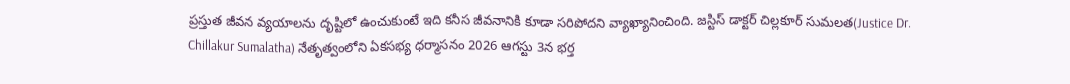ప్రస్తుత జీవన వ్యయాలను దృష్టిలో ఉంచుకుంటే ఇది కనీస జీవనానికి కూడా సరిపోదని వ్యాఖ్యానించింది. జస్టిస్‌ డాక్టర్‌ చిల్లకూర్‌ సుమలత(Justice Dr. Chillakur Sumalatha) నేతృత్వంలోని ఏకసభ్య ధర్మాసనం 2026 ఆగస్టు 3న భర్త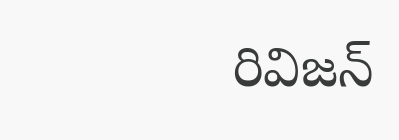రివిజన్‌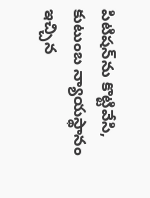పిటిషన్‌ను కొట్టివేసి, కుటుంబ న్యాయస్థానం ఇచ్చిన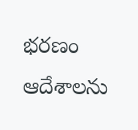భరణం ఆదేశాలను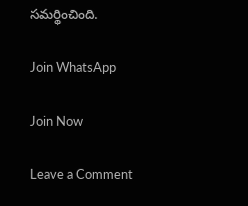సమర్థించింది.

Join WhatsApp

Join Now

Leave a Comment